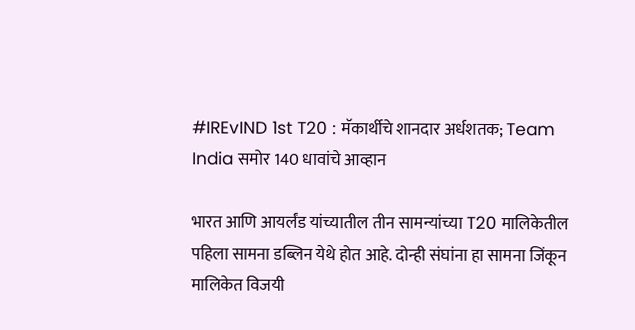#IREvIND 1st T20 : मॅकार्थीचे शानदार अर्धशतक; Team India समोर 140 धावांचे आव्हान

भारत आणि आयर्लंड यांच्यातील तीन सामन्यांच्या T20 मालिकेतील पहिला सामना डब्लिन येथे होत आहे. दोन्ही संघांना हा सामना जिंकून मालिकेत विजयी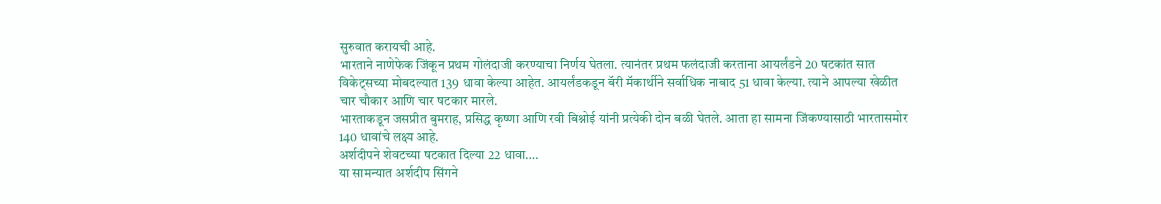सुरुवात करायची आहे.
भारताने नाणेफेक जिंकून प्रथम गोलंदाजी करण्याचा निर्णय घेतला. त्यानंतर प्रथम फलंदाजी करताना आयर्लंडने 20 षटकांत सात विकेट्सच्या मोबदल्यात 139 धावा केल्या आहेत. आयर्लंडकडून बॅरी मॅकार्थीने सर्वाधिक नाबाद 51 धावा केल्या. त्याने आपल्या खेळीत चार चौकार आणि चार षटकार मारले.
भारताकडून जसप्रीत बुमराह, प्रसिद्ध कृष्णा आणि रवी बिश्नोई यांनी प्रत्येकी दोन बळी घेतले. आता हा सामना जिंकण्यासाठी भारतासमोर 140 धावांचे लक्ष्य आहे.
अर्शदीपने शेवटच्या षटकात दिल्या 22 धावा….
या सामन्यात अर्शदीप सिंगने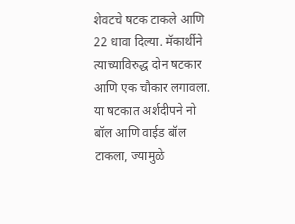शेवटचे षटक टाकले आणि 22 धावा दिल्या. मॅकार्थीने त्याच्याविरुद्ध दोन षटकार आणि एक चौकार लगावला. या षटकात अर्शदीपने नो बॉल आणि वाईड बॉल टाकला, ज्यामुळे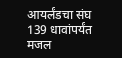आयर्लंडचा संघ 139 धावांपर्यंत मजल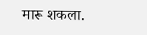मारू शकला.